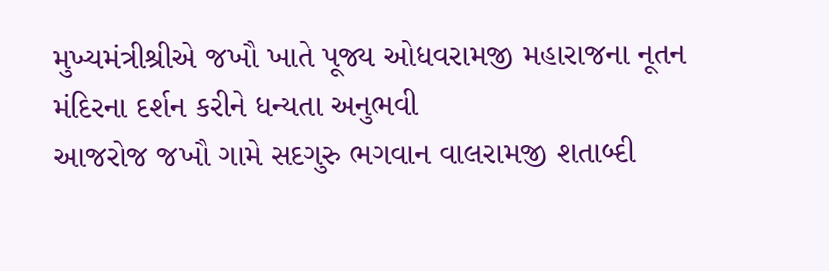મુખ્યમંત્રીશ્રીએ જખૌ ખાતે પૂજ્ય ઓધવરામજી મહારાજના નૂતન મંદિરના દર્શન કરીને ધન્યતા અનુભવી
આજરોજ જખૌ ગામે સદગુરુ ભગવાન વાલરામજી શતાબ્દી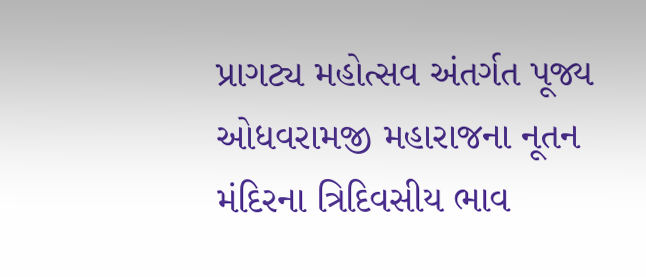પ્રાગટ્ય મહોત્સવ અંતર્ગત પૂજ્ય ઓધવરામજી મહારાજના નૂતન મંદિરના ત્રિદિવસીય ભાવ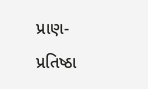પ્રાણ- પ્રતિષ્ઠા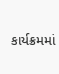કાર્યક્રમમાં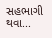સહભાગી થવા...